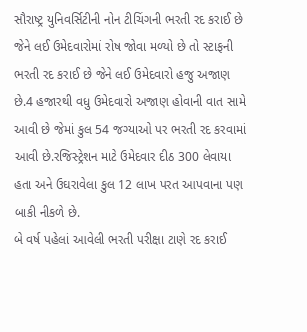સૌરાષ્ટ્ર યુનિવર્સિટીની નોન ટીચિંગની ભરતી રદ કરાઈ છે જેને લઈ ઉમેદવારોમાં રોષ જોવા મળ્યો છે તો સ્ટાફની ભરતી રદ કરાઈ છે જેને લઈ ઉમેદવારો હજુ અજાણ છે.4 હજારથી વધુ ઉમેદવારો અજાણ હોવાની વાત સામે આવી છે જેમાં કુલ 54 જગ્યાઓ પર ભરતી રદ કરવામાં આવી છે.રજિસ્ટ્રેશન માટે ઉમેદવાર દીઠ 300 લેવાયા હતા અને ઉઘરાવેલા કુલ 12 લાખ પરત આપવાના પણ બાકી નીકળે છે.
બે વર્ષ પહેલાં આવેલી ભરતી પરીક્ષા ટાણે રદ કરાઈ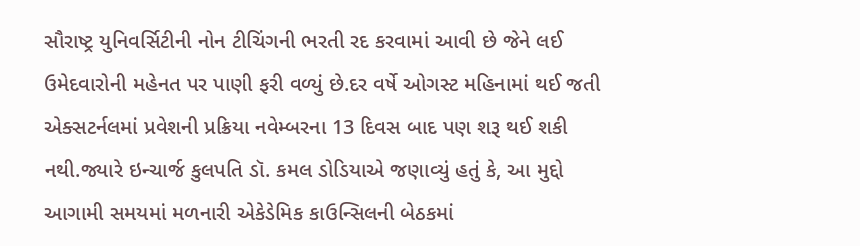સૌરાષ્ટ્ર યુનિવર્સિટીની નોન ટીચિંગની ભરતી રદ કરવામાં આવી છે જેને લઈ ઉમેદવારોની મહેનત પર પાણી ફરી વળ્યું છે.દર વર્ષે ઓગસ્ટ મહિનામાં થઈ જતી એક્સટર્નલમાં પ્રવેશની પ્રક્રિયા નવેમ્બરના 13 દિવસ બાદ પણ શરૂ થઈ શકી નથી.જ્યારે ઇન્ચાર્જ કુલપતિ ડૉ. કમલ ડોડિયાએ જણાવ્યું હતું કે, આ મુદ્દો આગામી સમયમાં મળનારી એકેડેમિક કાઉન્સિલની બેઠકમાં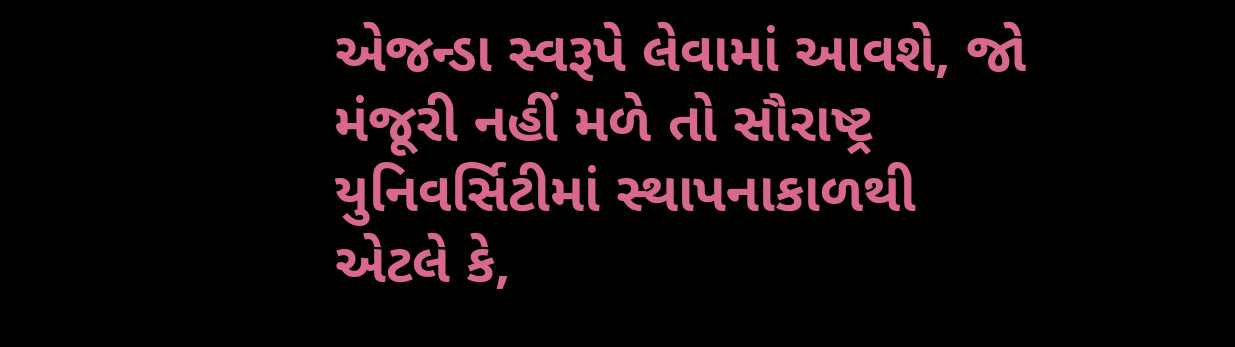એજન્ડા સ્વરૂપે લેવામાં આવશે, જો મંજૂરી નહીં મળે તો સૌરાષ્ટ્ર યુનિવર્સિટીમાં સ્થાપનાકાળથી એટલે કે,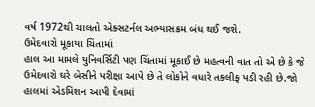વર્ષ 1972થી ચાલતો એક્સટર્નલ અભ્યાસક્રમ બંધ થઈ જશે.
ઉમેદવારો મૂકાયા ચિંતામાં
હાલ આ મામલે યુનિવર્સિટી પણ ચિંતામાં મૂકાઈ છે મહત્વની વાત તો એ છે કે જે ઉમેદવારો ઘરે બેસીને પરીક્ષા આપે છે તે લોકોને વધારે તકલીફ પડી રહી છે.જો હાલમાં એડમિશન આપી દેવામાં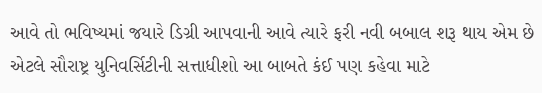આવે તો ભવિષ્યમાં જયારે ડિગ્રી આપવાની આવે ત્યારે ફરી નવી બબાલ શરૂ થાય એમ છે એટલે સૌરાષ્ટ્ર યુનિવર્સિટીની સત્તાધીશો આ બાબતે કંઈ પણ કહેવા માટે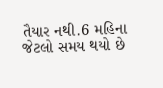તૈયાર નથી.6 મહિના જેટલો સમય થયો છે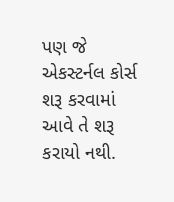પણ જે એકસ્ટર્નલ કોર્સ શરૂ કરવામાં આવે તે શરૂ કરાયો નથી.